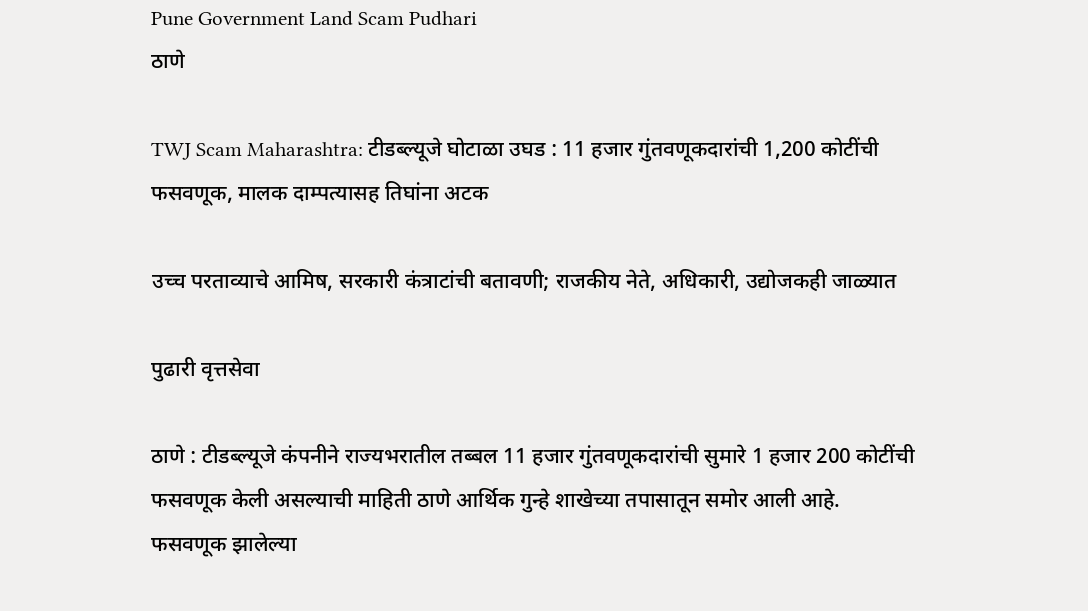Pune Government Land Scam Pudhari
ठाणे

TWJ Scam Maharashtra: टीडब्ल्यूजे घोटाळा उघड : 11 हजार गुंतवणूकदारांची 1,200 कोटींची फसवणूक, मालक दाम्पत्यासह तिघांना अटक

उच्च परताव्याचे आमिष, सरकारी कंत्राटांची बतावणी; राजकीय नेते, अधिकारी, उद्योजकही जाळ्यात

पुढारी वृत्तसेवा

ठाणे : टीडब्ल्यूजे कंपनीने राज्यभरातील तब्बल 11 हजार गुंतवणूकदारांची सुमारे 1 हजार 200 कोटींची फसवणूक केली असल्याची माहिती ठाणे आर्थिक गुन्हे शाखेच्या तपासातून समोर आली आहे. फसवणूक झालेल्या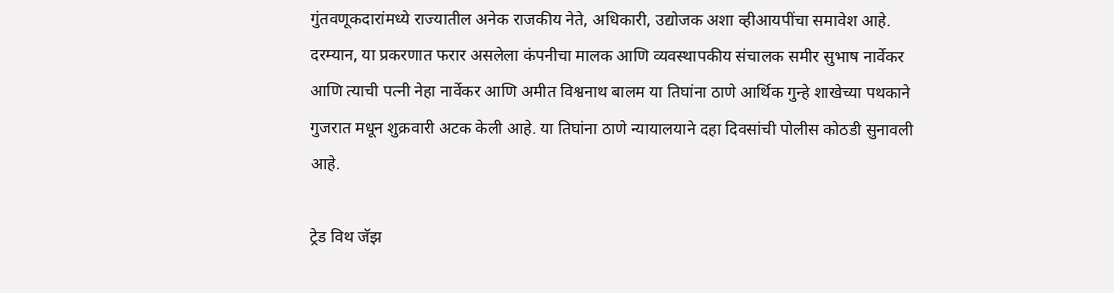गुंतवणूकदारांमध्ये राज्यातील अनेक राजकीय नेते, अधिकारी, उद्योजक अशा व्हीआयपींचा समावेश आहे. दरम्यान, या प्रकरणात फरार असलेला कंपनीचा मालक आणि व्यवस्थापकीय संचालक समीर सुभाष नार्वेकर आणि त्याची पत्नी नेहा नार्वेकर आणि अमीत विश्वनाथ बालम या तिघांना ठाणे आर्थिक गुन्हे शाखेच्या पथकाने गुजरात मधून शुक्रवारी अटक केली आहे. या तिघांना ठाणे न्यायालयाने दहा दिवसांची पोलीस कोठडी सुनावली आहे.

ट्रेड विथ जॅझ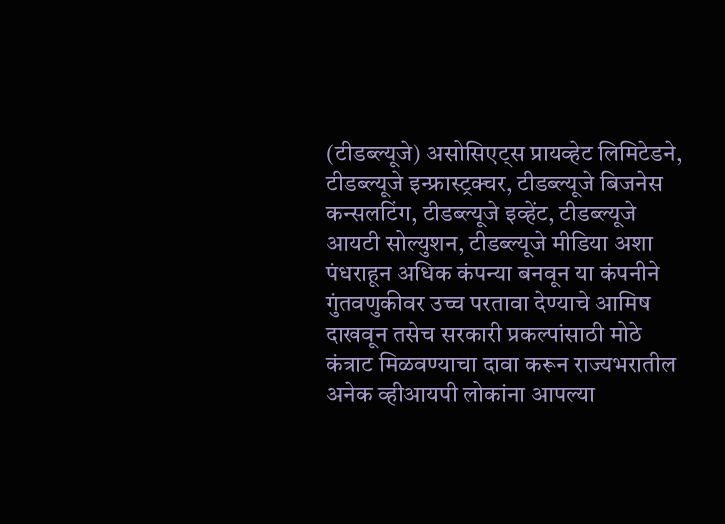(टीडब्ल्यूजे) असोसिएट्स प्रायव्हेट लिमिटेडने, टीडब्ल्यूजे इन्फ्रास्ट्रक्चर, टीडब्ल्यूजे बिजनेस कन्सलटिंग, टीडब्ल्यूजे इव्हेंट, टीडब्ल्यूजे आयटी सोल्युशन, टीडब्ल्यूजे मीडिया अशा पंधराहून अधिक कंपन्या बनवून या कंपनीने गुंतवणुकीवर उच्च परतावा देण्याचे आमिष दाखवून तसेच सरकारी प्रकल्पांसाठी मोठे कंत्राट मिळवण्याचा दावा करून राज्यभरातील अनेक व्हीआयपी लोकांना आपल्या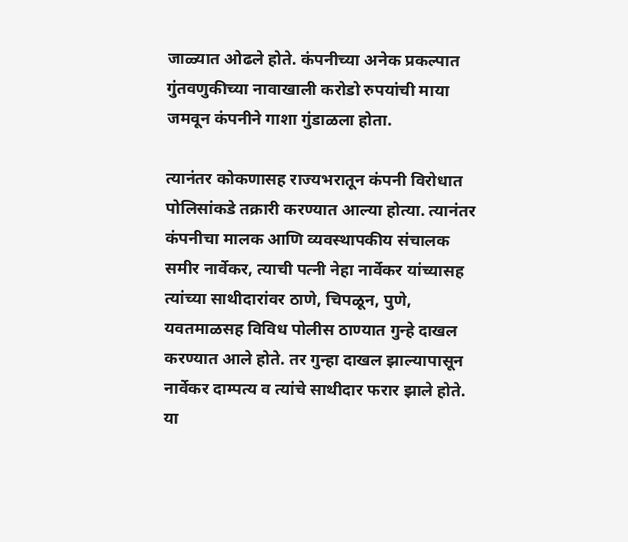जाळ्यात ओढले होते. कंपनीच्या अनेक प्रकल्पात गुंतवणुकीच्या नावाखाली करोडो रुपयांची माया जमवून कंपनीने गाशा गुंडाळला होता.

त्यानंतर कोकणासह राज्यभरातून कंपनी विरोधात पोलिसांकडे तक्रारी करण्यात आल्या होत्या. त्यानंतर कंपनीचा मालक आणि व्यवस्थापकीय संचालक समीर नार्वेकर, त्याची पत्नी नेहा नार्वेकर यांच्यासह त्यांच्या साथीदारांवर ठाणे, चिपळून, पुणे, यवतमाळसह विविध पोलीस ठाण्यात गुन्हे दाखल करण्यात आले होते. तर गुन्हा दाखल झाल्यापासून नार्वेकर दाम्पत्य व त्यांचे साथीदार फरार झाले होते. या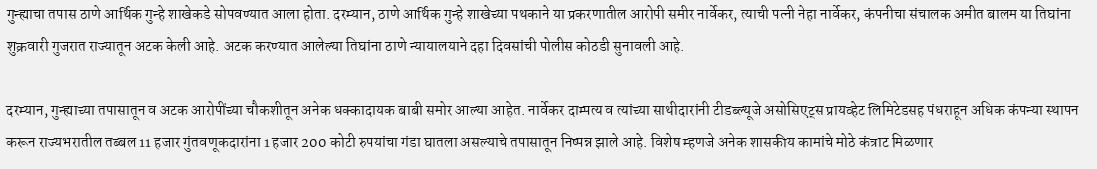गुन्ह्याचा तपास ठाणे आर्थिक गुन्हे शाखेकडे सोपवण्यात आला होता. दरम्यान, ठाणे आर्थिक गुन्हे शाखेच्या पथकाने या प्रकरणातील आरोपी समीर नार्वेकर, त्याची पत्नी नेहा नार्वेकर, कंपनीचा संचालक अमीत बालम या तिघांना शुक्रवारी गुजरात राज्यातून अटक केली आहे. अटक करण्यात आलेल्या तिघांना ठाणे न्यायालयाने दहा दिवसांची पोलीस कोठडी सुनावली आहे.

दरम्यान, गुन्ह्याच्या तपासातून व अटक आरोपींच्या चौकशीतून अनेक धक्कादायक बाबी समोर आल्या आहेत. नार्वेकर दाम्पत्य व त्यांच्या साथीदारांनी टीडब्ल्यूजे असोसिएट्स प्रायव्हेट लिमिटेडसह पंधराहून अधिक कंपन्या स्थापन करून राज्यभरातील तब्बल 11 हजार गुंतवणूकदारांना 1 हजार 200 कोटी रुपयांचा गंडा घातला असल्याचे तपासातून निष्पन्न झाले आहे. विशेष म्हणजे अनेक शासकीय कामांचे मोठे कंत्राट मिळणार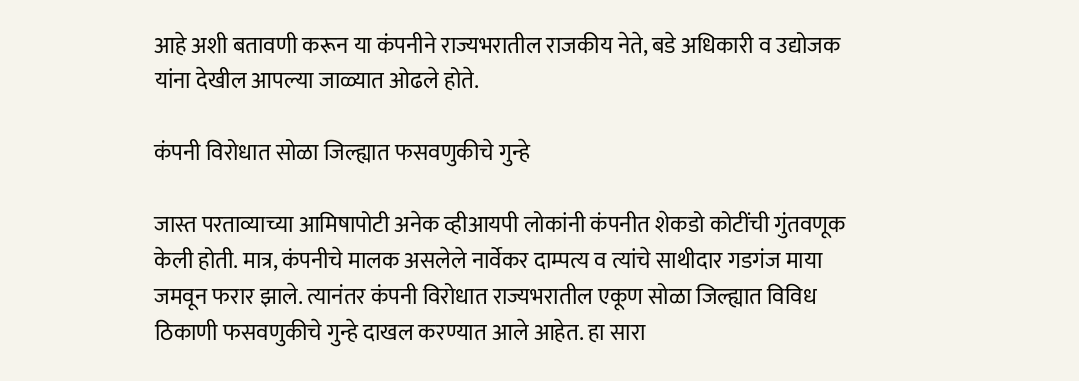आहे अशी बतावणी करून या कंपनीने राज्यभरातील राजकीय नेते, बडे अधिकारी व उद्योजक यांना देखील आपल्या जाळ्यात ओढले होते.

कंपनी विरोधात सोळा जिल्ह्यात फसवणुकीचे गुन्हे

जास्त परताव्याच्या आमिषापोटी अनेक व्हीआयपी लोकांनी कंपनीत शेकडो कोटींची गुंतवणूक केली होती. मात्र, कंपनीचे मालक असलेले नार्वेकर दाम्पत्य व त्यांचे साथीदार गडगंज माया जमवून फरार झाले. त्यानंतर कंपनी विरोधात राज्यभरातील एकूण सोळा जिल्ह्यात विविध ठिकाणी फसवणुकीचे गुन्हे दाखल करण्यात आले आहेत. हा सारा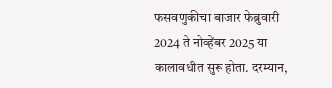फसवणुकीचा बाजार फेब्रुवारी 2024 ते नोव्हेंबर 2025 या कालावधीत सुरू होता. दरम्यान,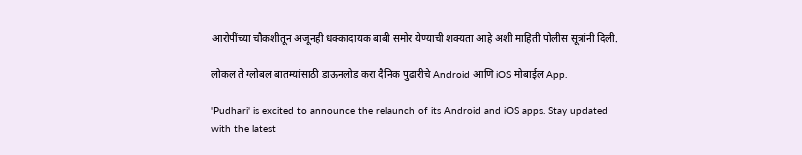आरोपींच्या चौकशीतून अजूनही धक्कादायक बाबी समोर येण्याची शक्यता आहे अशी माहिती पोलीस सूत्रांनी दिली.

लोकल ते ग्लोबल बातम्यांसाठी डाऊनलोड करा दैनिक पुढारीचे Android आणि iOS मोबाईल App.

'Pudhari' is excited to announce the relaunch of its Android and iOS apps. Stay updated with the latest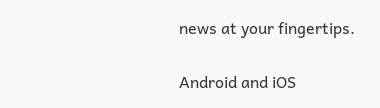news at your fingertips.

Android and iOS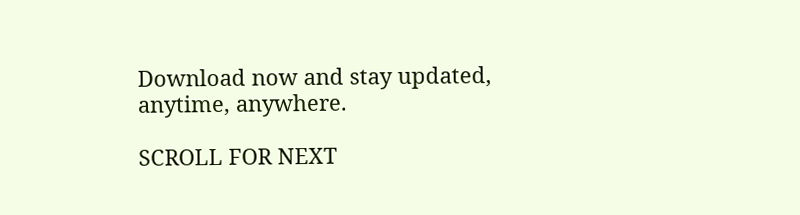Download now and stay updated, anytime, anywhere.

SCROLL FOR NEXT